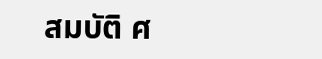สมบัติ ศ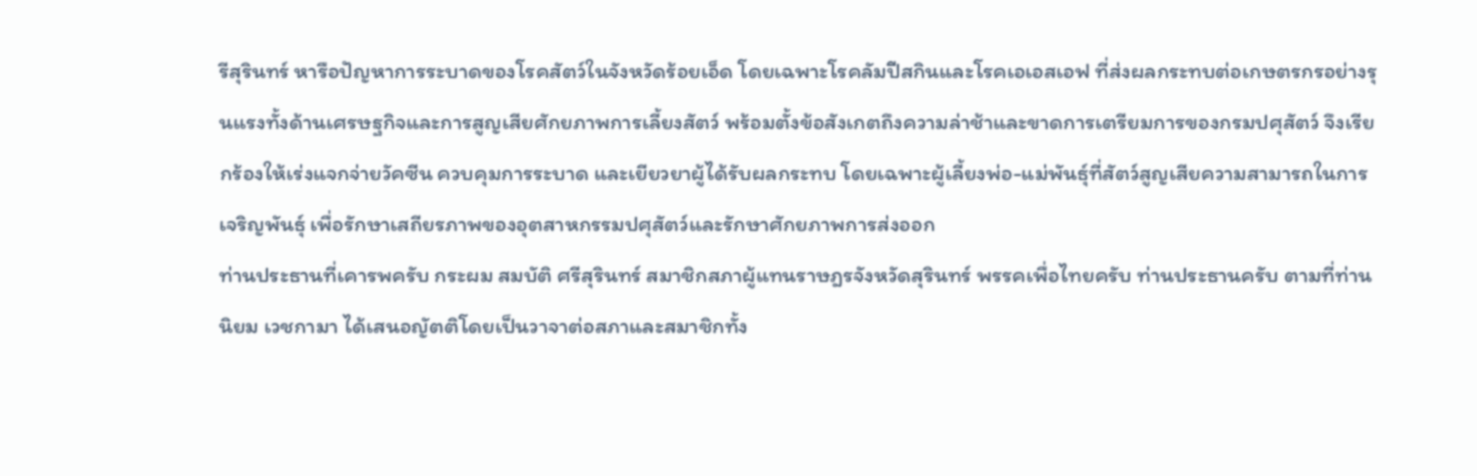รีสุรินทร์ หารือปัญหาการระบาดของโรคสัตว์ในจังหวัดร้อยเอ็ด โดยเฉพาะโรคลัมปีสกินและโรคเอเอสเอฟ ที่ส่งผลกระทบต่อเกษตรกรอย่างรุนแรงทั้งด้านเศรษฐกิจและการสูญเสียศักยภาพการเลี้ยงสัตว์ พร้อมตั้งข้อสังเกตถึงความล่าช้าและขาดการเตรียมการของกรมปศุสัตว์ จึงเรียกร้องให้เร่งแจกจ่ายวัคซีน ควบคุมการระบาด และเยียวยาผู้ได้รับผลกระทบ โดยเฉพาะผู้เลี้ยงพ่อ-แม่พันธุ์ที่สัตว์สูญเสียความสามารถในการเจริญพันธุ์ เพื่อรักษาเสถียรภาพของอุตสาหกรรมปศุสัตว์และรักษาศักยภาพการส่งออก
ท่านประธานที่เคารพครับ กระผม สมบัติ ศรีสุรินทร์ สมาชิกสภาผู้แทนราษฎรจังหวัดสุรินทร์ พรรคเพื่อไทยครับ ท่านประธานครับ ตามที่ท่านนิยม เวชกามา ได้เสนอญัตติโดยเป็นวาจาต่อสภาและสมาชิกทั้ง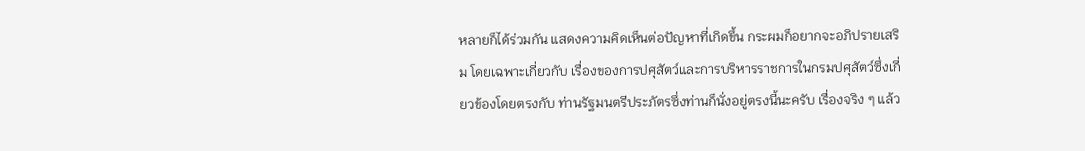หลายก็ได้ร่วมกัน แสดงความคิดเห็นต่อปัญหาที่เกิดขึ้น กระผมก็อยากจะอภิปรายเสริม โดยเฉพาะเกี่ยวกับ เรื่องของการปศุสัตว์และการบริหารราชการในกรมปศุสัตว์ซึ่งเกี่ยวข้องโดยตรงกับ ท่านรัฐมนตรีประภัตรซึ่งท่านก็นั่งอยู่ตรงนี้นะครับ เรื่องจริง ๆ แล้ว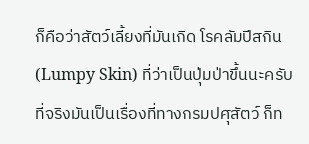ก็คือว่าสัตว์เลี้ยงที่มันเกิด โรคลัมปีสกิน (Lumpy Skin) ที่ว่าเป็นปุ่มป่าขึ้นนะครับ ที่จริงมันเป็นเรื่องที่ทางกรมปศุสัตว์ ก็ท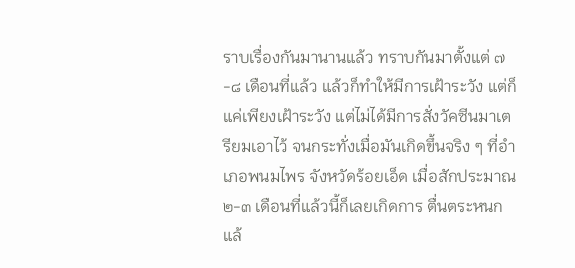ราบเรื่องกันมานานแล้ว ทราบกันมาตั้งแต่ ๗-๘ เดือนที่แล้ว แล้วก็ทำให้มีการเฝ้าระวัง แต่ก็แค่เพียงเฝ้าระวัง แต่ไม่ได้มีการสั่งวัคซีนมาเตรียมเอาไว้ จนกระทั่งเมื่อมันเกิดขึ้นจริง ๆ ที่อำเภอพนมไพร จังหวัดร้อยเอ็ด เมื่อสักประมาณ ๒-๓ เดือนที่แล้วนี้ก็เลยเกิดการ ตื่นตระหนก แล้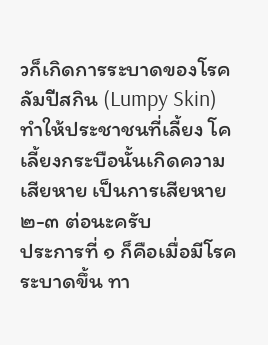วก็เกิดการระบาดของโรคลัมปีสกิน (Lumpy Skin) ทำให้ประชาชนที่เลี้ยง โค เลี้ยงกระบือนั้นเกิดความเสียหาย เป็นการเสียหาย ๒-๓ ต่อนะครับ
ประการที่ ๑ ก็คือเมื่อมีโรคระบาดขึ้น ทา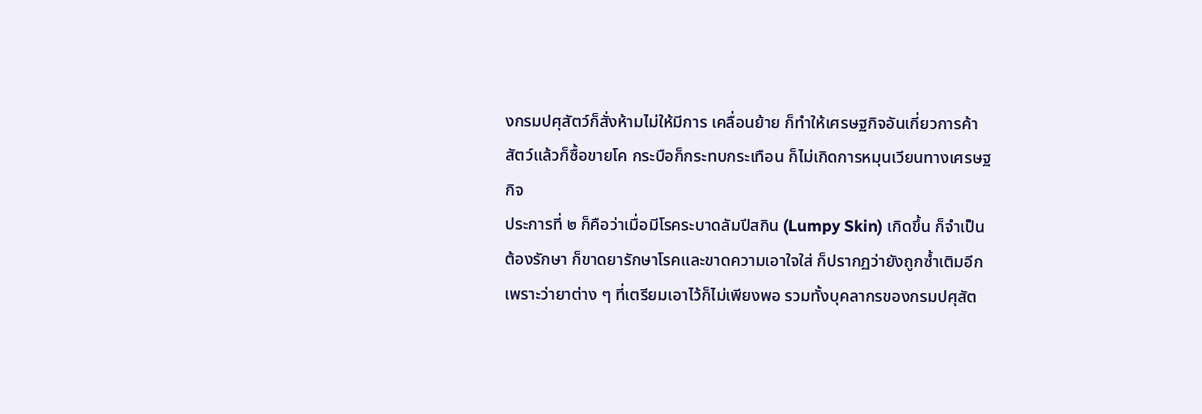งกรมปศุสัตว์ก็สั่งห้ามไม่ให้มีการ เคลื่อนย้าย ก็ทำให้เศรษฐกิจอันเกี่ยวการค้าสัตว์แล้วก็ซื้อขายโค กระบือก็กระทบกระเทือน ก็ไม่เกิดการหมุนเวียนทางเศรษฐกิจ
ประการที่ ๒ ก็คือว่าเมื่อมีโรคระบาดลัมปีสกิน (Lumpy Skin) เกิดขึ้น ก็จำเป็นต้องรักษา ก็ขาดยารักษาโรคและขาดความเอาใจใส่ ก็ปรากฏว่ายังถูกซ้ำเติมอีก เพราะว่ายาต่าง ๆ ที่เตรียมเอาไว้ก็ไม่เพียงพอ รวมทั้งบุคลากรของกรมปศุสัต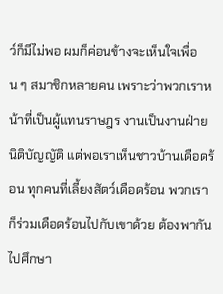ว์ก็มีไม่พอ ผมก็ค่อนข้างจะเห็นใจเพื่อน ๆ สมาชิกหลายคน เพราะว่าพวกเราหน้าที่เป็นผู้แทนราษฎร งานเป็นงานฝ่ายนิติบัญญัติ แต่พอเราเห็นชาวบ้านเดือดร้อน ทุกคนที่เลี้ยงสัตว์เดือดร้อน พวกเราก็ร่วมเดือดร้อนไปกับเขาด้วย ต้องพากันไปศึกษา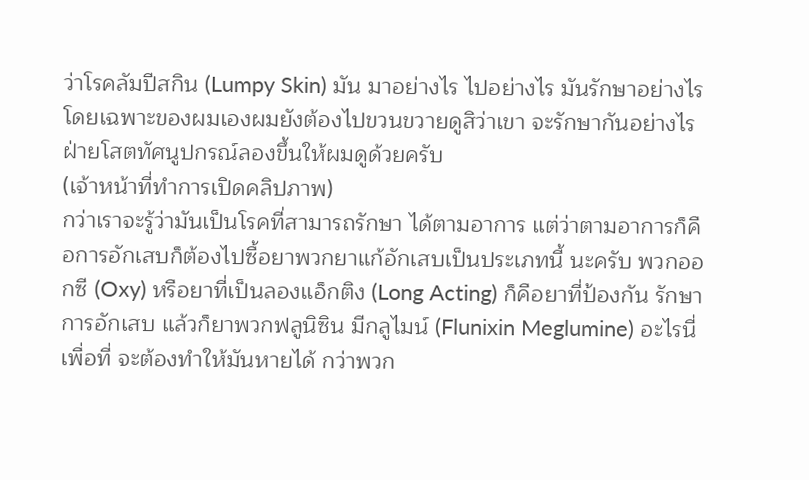ว่าโรคลัมปีสกิน (Lumpy Skin) มัน มาอย่างไร ไปอย่างไร มันรักษาอย่างไร โดยเฉพาะของผมเองผมยังต้องไปขวนขวายดูสิว่าเขา จะรักษากันอย่างไร ฝ่ายโสตทัศนูปกรณ์ลองขึ้นให้ผมดูด้วยครับ
(เจ้าหน้าที่ทำการเปิดคลิปภาพ)
กว่าเราจะรู้ว่ามันเป็นโรคที่สามารถรักษา ได้ตามอาการ แต่ว่าตามอาการก็คือการอักเสบก็ต้องไปซื้อยาพวกยาแก้อักเสบเป็นประเภทนี้ นะครับ พวกออกซี (Oxy) หรือยาที่เป็นลองแอ็กติง (Long Acting) ก็คือยาที่ป้องกัน รักษาการอักเสบ แล้วก็ยาพวกฟลูนิซิน มีกลูไมน์ (Flunixin Meglumine) อะไรนี่เพื่อที่ จะต้องทำให้มันหายได้ กว่าพวก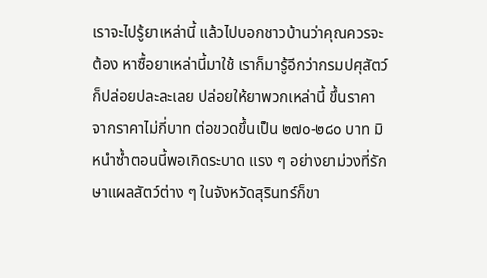เราจะไปรู้ยาเหล่านี้ แล้วไปบอกชาวบ้านว่าคุณควรจะต้อง หาซื้อยาเหล่านี้มาใช้ เราก็มารู้อีกว่ากรมปศุสัตว์ก็ปล่อยปละละเลย ปล่อยให้ยาพวกเหล่านี้ ขึ้นราคา จากราคาไม่กี่บาท ต่อขวดขึ้นเป็น ๒๗๐-๒๘๐ บาท มิหนำซ้ำตอนนี้พอเกิดระบาด แรง ๆ อย่างยาม่วงที่รักษาแผลสัตว์ต่าง ๆ ในจังหวัดสุรินทร์ก็ขา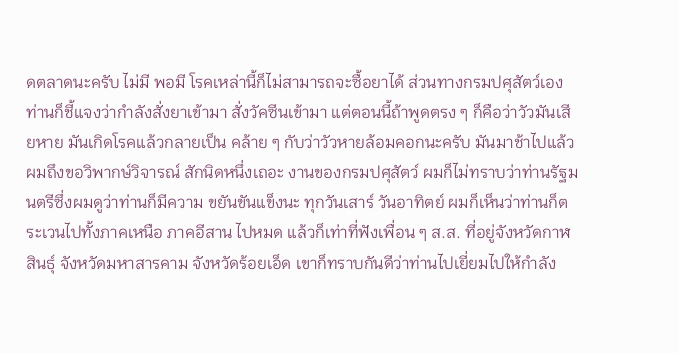ดตลาดนะครับ ไม่มี พอมี โรคเหล่านี้ก็ไม่สามารถจะซื้อยาได้ ส่วนทางกรมปศุสัตว์เองท่านก็ชี้แจงว่ากำลังสั่งยาเข้ามา สั่งวัคซีนเข้ามา แต่ตอนนี้ถ้าพูดตรง ๆ ก็คือว่าวัวมันเสียหาย มันเกิดโรคแล้วกลายเป็น คล้าย ๆ กับว่าวัวหายล้อมคอกนะครับ มันมาช้าไปแล้ว ผมถึงขอวิพากษ์วิจารณ์ สักนิดหนึ่งเถอะ งานของกรมปศุสัตว์ ผมก็ไม่ทราบว่าท่านรัฐมนตรีซึ่งผมดูว่าท่านก็มีความ ขยันขันแข็งนะ ทุกวันเสาร์ วันอาทิตย์ ผมก็เห็นว่าท่านก็ตระเวนไปทั้งภาคเหนือ ภาคอีสาน ไปหมด แล้วก็เท่าที่ฟังเพื่อน ๆ ส.ส. ที่อยู่จังหวัดกาฬสินธุ์ จังหวัดมหาสารคาม จังหวัดร้อยเอ็ด เขาก็ทราบกันดีว่าท่านไปเยี่ยมไปให้กำลัง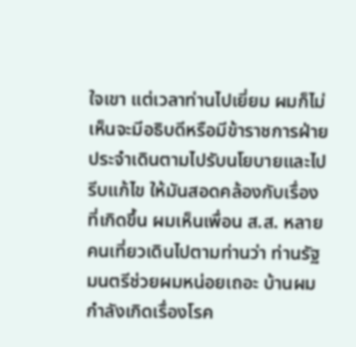ใจเขา แต่เวลาท่านไปเยี่ยม ผมก็ไม่เห็นจะมีอธิบดีหรือมีข้าราชการฝ่ายประจำเดินตามไปรับนโยบายและไปรีบแก้ไข ให้มันสอดคล้องกับเรื่องที่เกิดขึ้น ผมเห็นเพื่อน ส.ส. หลายคนเที่ยวเดินไปตามท่านว่า ท่านรัฐมนตรีช่วยผมหน่อยเถอะ บ้านผมกำลังเกิดเรื่องโรค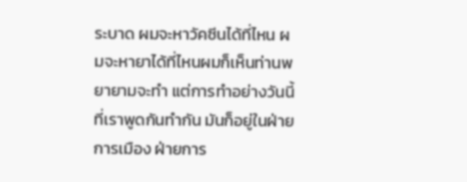ระบาด ผมจะหาวัคซีนได้ที่ไหน ผมจะหายาได้ที่ไหนผมก็เห็นท่านพยายามจะทำ แต่การทำอย่างวันนี้ที่เราพูดกันทำกัน มันก็อยู่ในฝ่ายการเมือง ฝ่ายการ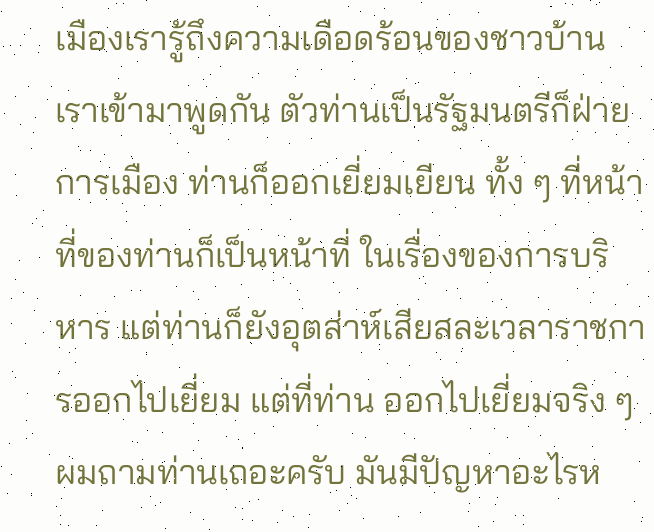เมืองเรารู้ถึงความเดือดร้อนของชาวบ้าน เราเข้ามาพูดกัน ตัวท่านเป็นรัฐมนตรีก็ฝ่ายการเมือง ท่านก็ออกเยี่ยมเยียน ทั้ง ๆ ที่หน้าที่ของท่านก็เป็นหน้าที่ ในเรื่องของการบริหาร แต่ท่านก็ยังอุตส่าห์เสียสละเวลาราชการออกไปเยี่ยม แต่ที่ท่าน ออกไปเยี่ยมจริง ๆ ผมถามท่านเถอะครับ มันมีปัญหาอะไรห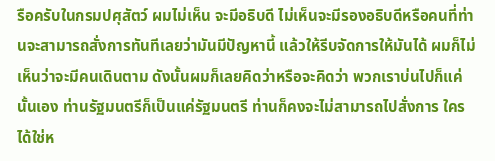รือครับในกรมปศุสัตว์ ผมไม่เห็น จะมีอธิบดี ไม่เห็นจะมีรองอธิบดีหรือคนที่ท่านจะสามารถสั่งการทันทีเลยว่ามันมีปัญหานี้ แล้วให้รีบจัดการให้มันได้ ผมก็ไม่เห็นว่าจะมีคนเดินตาม ดังนั้นผมก็เลยคิดว่าหรือจะคิดว่า พวกเราบ่นไปก็แค่นั้นเอง ท่านรัฐมนตรีก็เป็นแค่รัฐมนตรี ท่านก็คงจะไม่สามารถไปสั่งการ ใครได้ใช่ห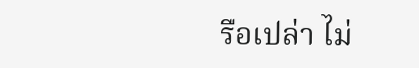รือเปล่า ไม่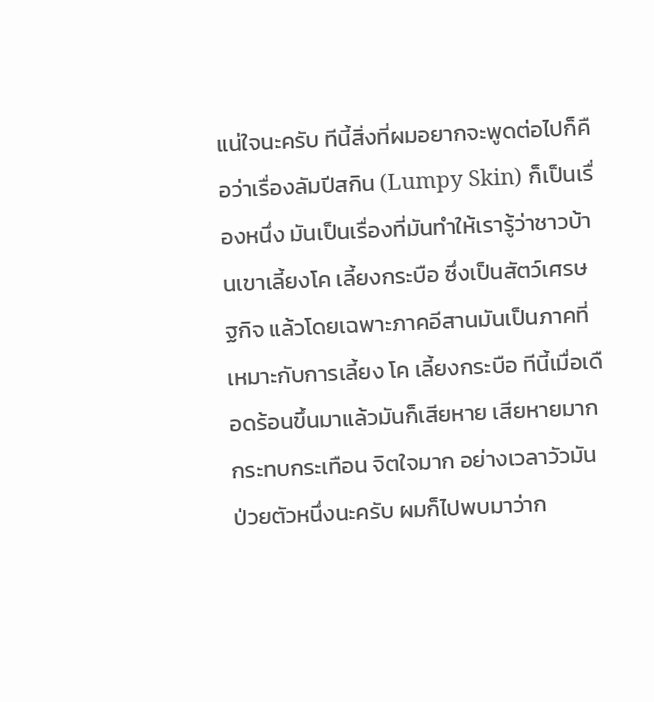แน่ใจนะครับ ทีนี้สิ่งที่ผมอยากจะพูดต่อไปก็คือว่าเรื่องลัมปีสกิน (Lumpy Skin) ก็เป็นเรื่องหนึ่ง มันเป็นเรื่องที่มันทำให้เรารู้ว่าชาวบ้านเขาเลี้ยงโค เลี้ยงกระบือ ซึ่งเป็นสัตว์เศรษฐกิจ แล้วโดยเฉพาะภาคอีสานมันเป็นภาคที่เหมาะกับการเลี้ยง โค เลี้ยงกระบือ ทีนี้เมื่อเดือดร้อนขึ้นมาแล้วมันก็เสียหาย เสียหายมาก กระทบกระเทือน จิตใจมาก อย่างเวลาวัวมันป่วยตัวหนึ่งนะครับ ผมก็ไปพบมาว่าก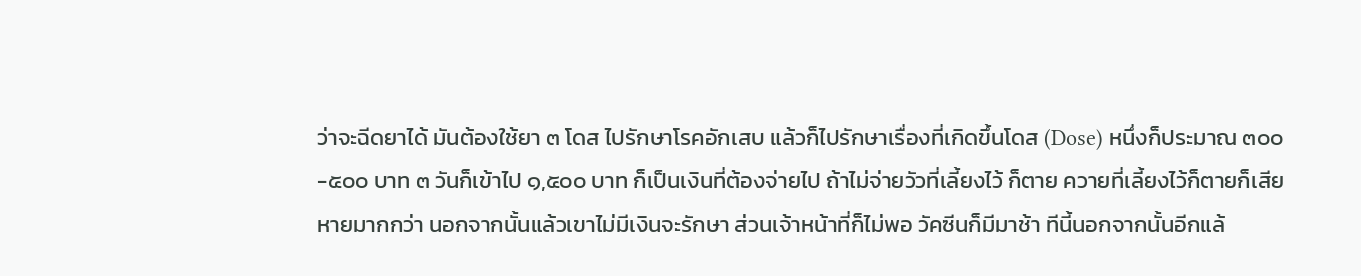ว่าจะฉีดยาได้ มันต้องใช้ยา ๓ โดส ไปรักษาโรคอักเสบ แล้วก็ไปรักษาเรื่องที่เกิดขึ้นโดส (Dose) หนึ่งก็ประมาณ ๓๐๐-๕๐๐ บาท ๓ วันก็เข้าไป ๑,๕๐๐ บาท ก็เป็นเงินที่ต้องจ่ายไป ถ้าไม่จ่ายวัวที่เลี้ยงไว้ ก็ตาย ควายที่เลี้ยงไว้ก็ตายก็เสียหายมากกว่า นอกจากนั้นแล้วเขาไม่มีเงินจะรักษา ส่วนเจ้าหน้าที่ก็ไม่พอ วัคซีนก็มีมาช้า ทีนี้นอกจากนั้นอีกแล้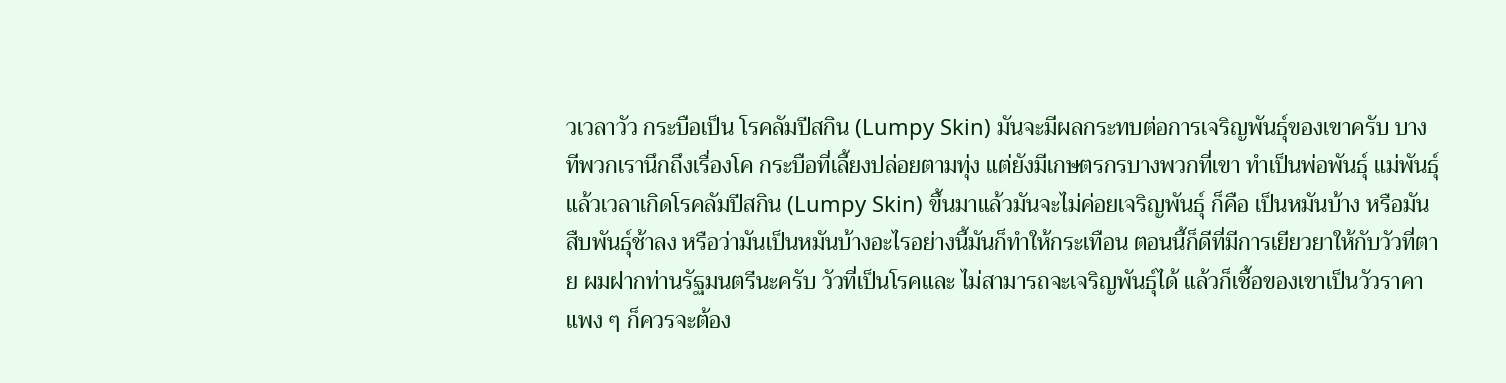วเวลาวัว กระบือเป็น โรคลัมปีสกิน (Lumpy Skin) มันจะมีผลกระทบต่อการเจริญพันธุ์ของเขาครับ บางทีพวกเรานึกถึงเรื่องโค กระบือที่เลี้ยงปล่อยตามทุ่ง แต่ยังมีเกษตรกรบางพวกที่เขา ทำเป็นพ่อพันธุ์ แม่พันธุ์ แล้วเวลาเกิดโรคลัมปีสกิน (Lumpy Skin) ขึ้นมาแล้วมันจะไม่ค่อยเจริญพันธุ์ ก็คือ เป็นหมันบ้าง หรือมันสืบพันธุ์ช้าลง หรือว่ามันเป็นหมันบ้างอะไรอย่างนี้มันก็ทำให้กระเทือน ตอนนี้ก็ดีที่มีการเยียวยาให้กับวัวที่ตาย ผมฝากท่านรัฐมนตรีนะครับ วัวที่เป็นโรคและ ไม่สามารถจะเจริญพันธุ์ได้ แล้วก็เชื้อของเขาเป็นวัวราคาแพง ๆ ก็ควรจะต้อง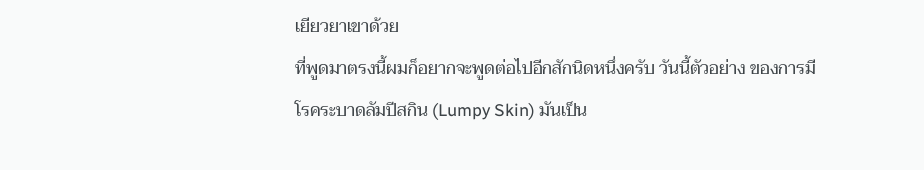เยียวยาเขาด้วย
ที่พูดมาตรงนี้ผมก็อยากจะพูดต่อไปอีกสักนิดหนึ่งครับ วันนี้ตัวอย่าง ของการมีโรคระบาดลัมปีสกิน (Lumpy Skin) มันเป็น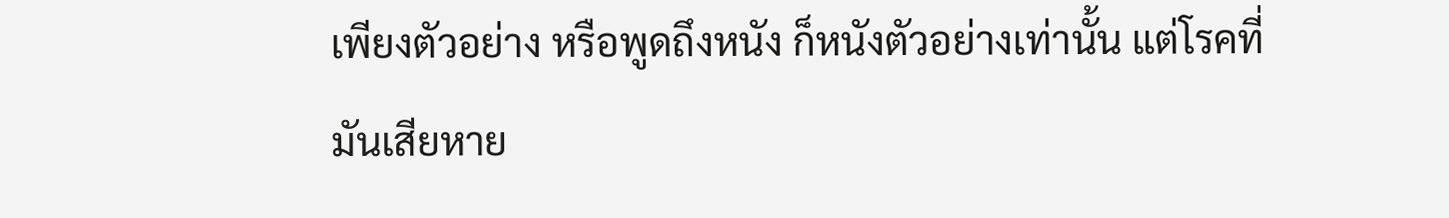เพียงตัวอย่าง หรือพูดถึงหนัง ก็หนังตัวอย่างเท่านั้น แต่โรคที่มันเสียหาย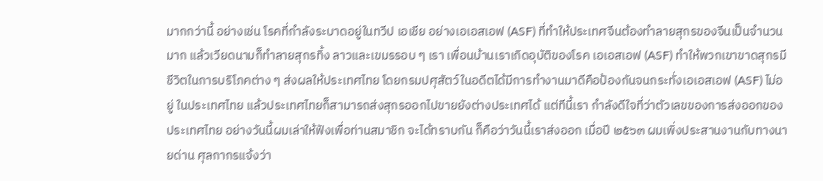มากกว่านี้ อย่างเช่น โรคที่กำลังระบาดอยู่ในทวีป เอเชีย อย่างเอเอสเอฟ (ASF) ที่ทำให้ประเทศจีนต้องทำลายสุกรของจีนเป็นจำนวนมาก แล้วเวียดนามก็ทำลายสุกรทิ้ง ลาวและเขมรรอบ ๆ เรา เพื่อนบ้านเราเกิดอุบัติของโรค เอเอสเอฟ (ASF) ทำให้พวกเขาขาดสุกรมีชีวิตในการบริโภคต่าง ๆ ส่งผลให้ประเทศไทย โดยกรมปศุสัตว์ในอดีตได้มีการทำงานมาดีคือป้องกันจนกระทั่งเอเอสเอฟ (ASF) ไม่อยู่ ในประเทศไทย แล้วประเทศไทยก็สามารถส่งสุกรออกไปขายยังต่างประเทศได้ แต่ทีนี้เรา กำลังดีใจที่ว่าตัวเลขของการส่งออกของประเทศไทย อย่างวันนี้ผมเล่าให้ฟังเพื่อท่านสมาชิก จะได้ทราบกัน ก็คือว่าวันนี้เราส่งออก เมื่อปี ๒๕๖๓ ผมเพิ่งประสานงานกับทางนายด่าน ศุลกากรแจ้งว่า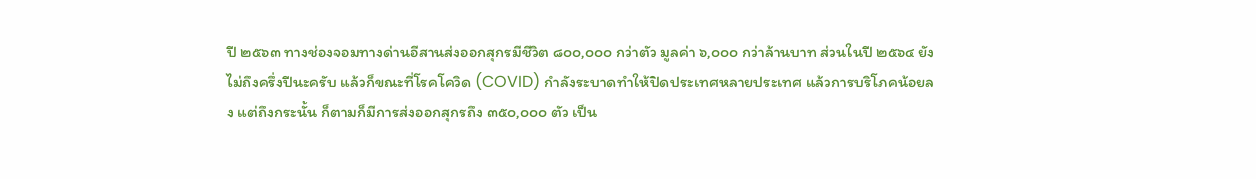ปี ๒๕๖๓ ทางช่องจอมทางด่านอีสานส่งออกสุกรมีชีวิต ๘๐๐,๐๐๐ กว่าตัว มูลค่า ๖,๐๐๐ กว่าล้านบาท ส่วนในปี ๒๕๖๔ ยังไม่ถึงครึ่งปีนะครับ แล้วก็ขณะที่โรคโควิด (COVID) กำลังระบาดทำให้ปิดประเทศหลายประเทศ แล้วการบริโภคน้อยลง แต่ถึงกระนั้น ก็ตามก็มีการส่งออกสุกรถึง ๓๕๐,๐๐๐ ตัว เป็น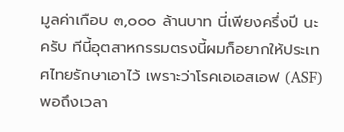มูลค่าเกือบ ๓,๐๐๐ ล้านบาท นี่เพียงครึ่งปี นะครับ ทีนี้อุตสาหกรรมตรงนี้ผมก็อยากให้ประเทศไทยรักษาเอาไว้ เพราะว่าโรคเอเอสเอฟ (ASF) พอถึงเวลา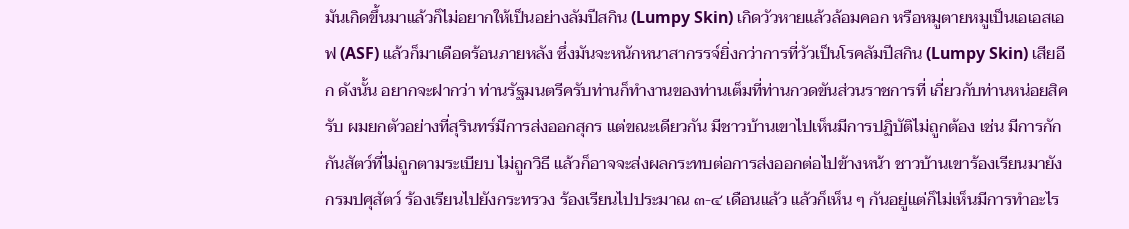มันเกิดขึ้นมาแล้วก็ไม่อยากให้เป็นอย่างลัมปีสกิน (Lumpy Skin) เกิดวัวหายแล้วล้อมคอก หรือหมูตายหมูเป็นเอเอสเอฟ (ASF) แล้วก็มาเดือดร้อนภายหลัง ซึ่งมันจะหนักหนาสากรรจ์ยิ่งกว่าการที่วัวเป็นโรคลัมปีสกิน (Lumpy Skin) เสียอีก ดังนั้น อยากจะฝากว่า ท่านรัฐมนตรีครับท่านก็ทำงานของท่านเต็มที่ท่านกวดขันส่วนราชการที่ เกี่ยวกับท่านหน่อยสิครับ ผมยกตัวอย่างที่สุรินทร์มีการส่งออกสุกร แต่ขณะเดียวกัน มีชาวบ้านเขาไปเห็นมีการปฏิบัติไม่ถูกต้อง เช่น มีการกักกันสัตว์ที่ไม่ถูกตามระเบียบ ไม่ถูกวิธี แล้วก็อาจจะส่งผลกระทบต่อการส่งออกต่อไปข้างหน้า ชาวบ้านเขาร้องเรียนมายัง กรมปศุสัตว์ ร้องเรียนไปยังกระทรวง ร้องเรียนไปประมาณ ๓-๔ เดือนแล้ว แล้วก็เห็น ๆ กันอยู่แต่ก็ไม่เห็นมีการทำอะไร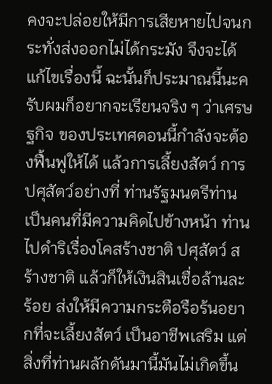คงจะปล่อยให้มีการเสียหายไปจนกระทั่งส่งออกไม่ได้กระมัง จึงจะได้แก้ไขเรื่องนี้ ฉะนั้นก็ประมาณนี้นะครับผมก็อยากจะเรียนจริง ๆ ว่าเศรษฐกิจ ของประเทศตอนนี้กำลังจะต้องฟื้นฟูให้ได้ แล้วการเลี้ยงสัตว์ การปศุสัตว์อย่างที่ ท่านรัฐมนตรีท่านเป็นคนที่มีความคิดไปข้างหน้า ท่านไปดำริเรื่องโคสร้างชาติ ปศุสัตว์ สร้างชาติ แล้วก็ให้เงินสินเชื่อล้านละร้อย ส่งให้มีความกระตือรือร้นอยากที่จะเลี้ยงสัตว์ เป็นอาชีพเสริม แต่สิ่งที่ท่านผลักดันมานี้มันไม่เกิดขึ้น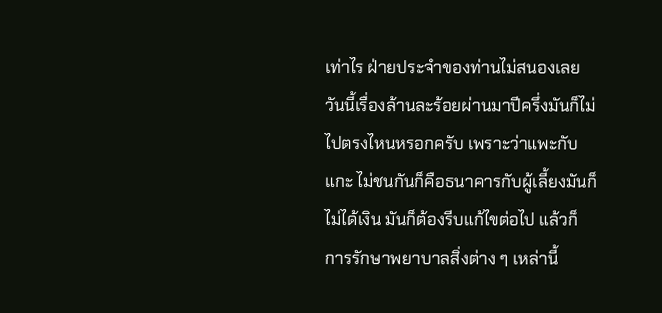เท่าไร ฝ่ายประจำของท่านไม่สนองเลย วันนี้เรื่องล้านละร้อยผ่านมาปีครึ่งมันก็ไม่ไปตรงไหนหรอกครับ เพราะว่าแพะกับแกะ ไม่ชนกันก็คือธนาคารกับผู้เลี้ยงมันก็ไม่ได้เงิน มันก็ต้องรีบแก้ไขต่อไป แล้วก็ การรักษาพยาบาลสิ่งต่าง ๆ เหล่านี้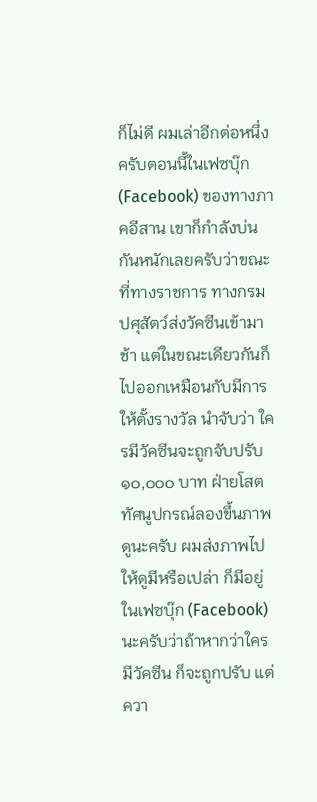ก็ไม่ดี ผมเล่าอีกต่อหนึ่งครับตอนนี้ในเฟซบุ๊ก (Facebook) ของทางภาคอีสาน เขาก็กำลังบ่นกันหนักเลยครับว่าขณะที่ทางราชการ ทางกรมปศุสัตว์ส่งวัคซีนเข้ามาช้า แต่ในขณะเดียวกันก็ไปออกเหมือนกับมีการให้ตั้งรางวัล นำจับว่า ใครมีวัคซีนจะถูกจับปรับ ๑๐,๐๐๐ บาท ฝ่ายโสตทัศนูปกรณ์ลองขึ้นภาพดูนะครับ ผมส่งภาพไปให้ดูมีหรือเปล่า ก็มีอยู่ในเฟซบุ๊ก (Facebook) นะครับว่าถ้าหากว่าใครมีวัคซีน ก็จะถูกปรับ แต่ควา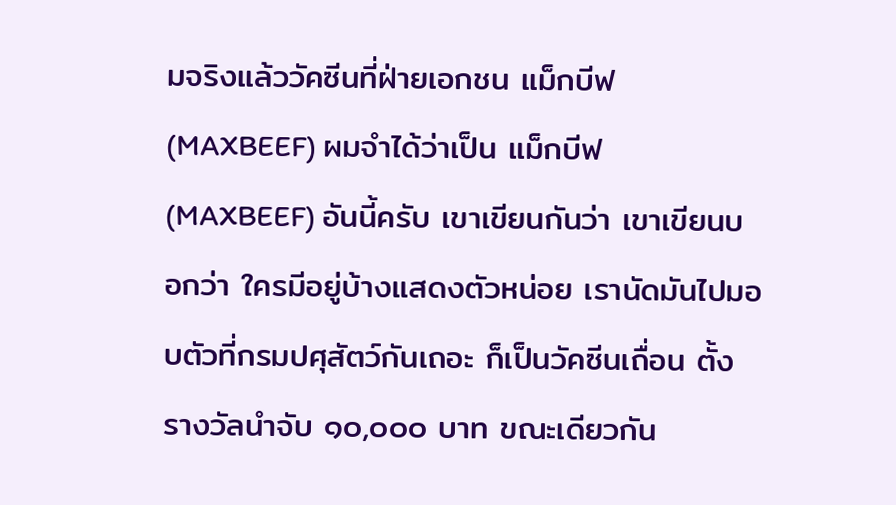มจริงแล้ววัคซีนที่ฝ่ายเอกชน แม็กบีฟ (MAXBEEF) ผมจำได้ว่าเป็น แม็กบีฟ (MAXBEEF) อันนี้ครับ เขาเขียนกันว่า เขาเขียนบอกว่า ใครมีอยู่บ้างแสดงตัวหน่อย เรานัดมันไปมอบตัวที่กรมปศุสัตว์กันเถอะ ก็เป็นวัคซีนเถื่อน ตั้งรางวัลนำจับ ๑๐,๐๐๐ บาท ขณะเดียวกัน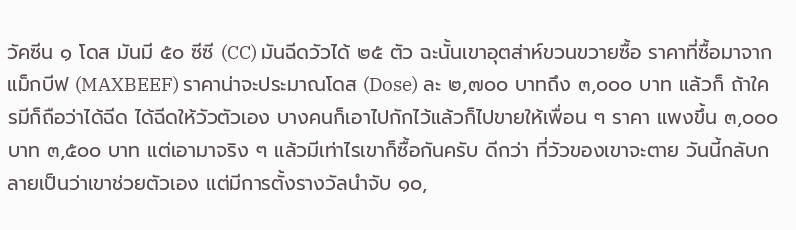วัคซีน ๑ โดส มันมี ๕๐ ซีซี (CC) มันฉีดวัวได้ ๒๕ ตัว ฉะนั้นเขาอุตส่าห์ขวนขวายซื้อ ราคาที่ซื้อมาจากแม็กบีฟ (MAXBEEF) ราคาน่าจะประมาณโดส (Dose) ละ ๒,๗๐๐ บาทถึง ๓,๐๐๐ บาท แล้วก็ ถ้าใครมีก็ถือว่าได้ฉีด ได้ฉีดให้วัวตัวเอง บางคนก็เอาไปกักไว้แล้วก็ไปขายให้เพื่อน ๆ ราคา แพงขึ้น ๓,๐๐๐ บาท ๓,๕๐๐ บาท แต่เอามาจริง ๆ แล้วมีเท่าไรเขาก็ซื้อกันครับ ดีกว่า ที่วัวของเขาจะตาย วันนี้กลับกลายเป็นว่าเขาช่วยตัวเอง แต่มีการตั้งรางวัลนำจับ ๑๐,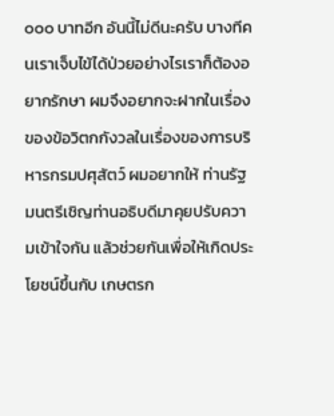๐๐๐ บาทอีก อันนี้ไม่ดีนะครับ บางทีคนเราเจ็บไข้ได้ป่วยอย่างไรเราก็ต้องอยากรักษา ผมจึงอยากจะฝากในเรื่องของข้อวิตกกังวลในเรื่องของการบริหารกรมปศุสัตว์ ผมอยากให้ ท่านรัฐมนตรีเชิญท่านอธิบดีมาคุยปรับความเข้าใจกัน แล้วช่วยกันเพื่อให้เกิดประโยชน์ขึ้นกับ เกษตรก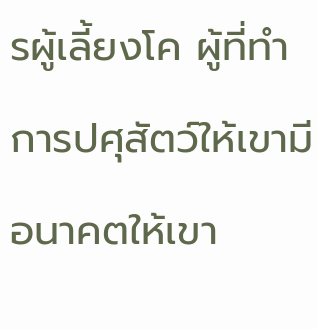รผู้เลี้ยงโค ผู้ที่ทำการปศุสัตว์ให้เขามีอนาคตให้เขา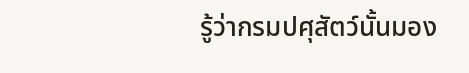รู้ว่ากรมปศุสัตว์นั้นมอง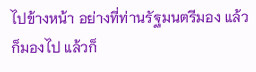ไปข้างหน้า อย่างที่ท่านรัฐมนตรีมอง แล้วก็มองไป แล้วก็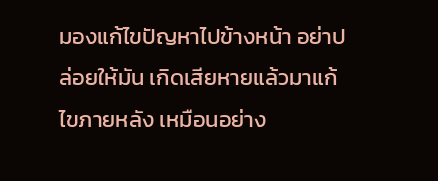มองแก้ไขปัญหาไปข้างหน้า อย่าปล่อยให้มัน เกิดเสียหายแล้วมาแก้ไขภายหลัง เหมือนอย่าง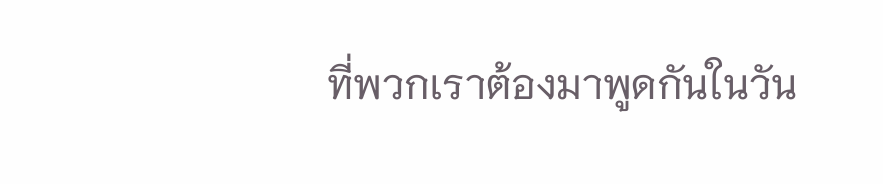ที่พวกเราต้องมาพูดกันในวัน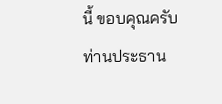นี้ ขอบคุณครับท่านประธาน